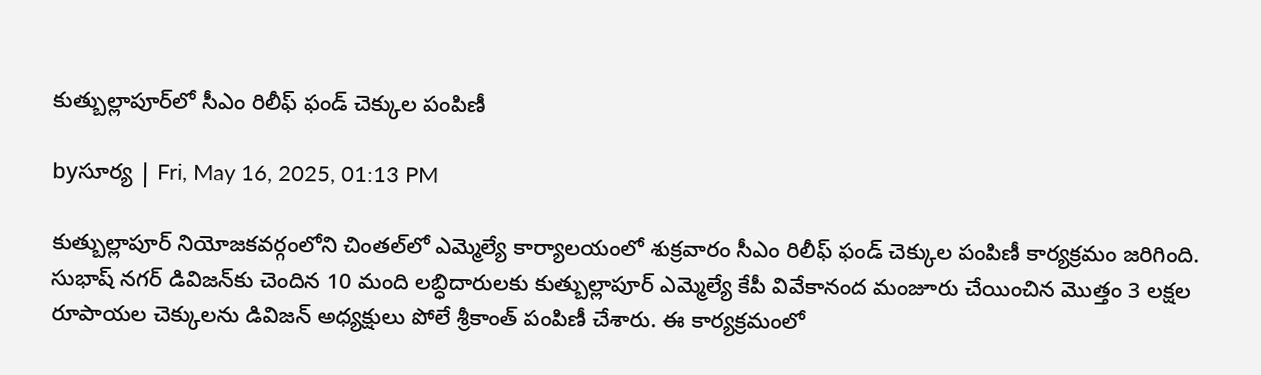కుత్బుల్లాపూర్‌లో సీఎం రిలీఫ్ ఫండ్ చెక్కుల పంపిణీ

byసూర్య | Fri, May 16, 2025, 01:13 PM

కుత్బుల్లాపూర్ నియోజకవర్గంలోని చింతల్‌లో ఎమ్మెల్యే కార్యాలయంలో శుక్రవారం సీఎం రిలీఫ్ ఫండ్ చెక్కుల పంపిణీ కార్యక్రమం జరిగింది.
సుభాష్ నగర్ డివిజన్‌కు చెందిన 10 మంది లబ్ధిదారులకు కుత్బుల్లాపూర్ ఎమ్మెల్యే కేపీ వివేకానంద మంజూరు చేయించిన మొత్తం 3 లక్షల రూపాయల చెక్కులను డివిజన్ అధ్యక్షులు పోలే శ్రీకాంత్ పంపిణీ చేశారు. ఈ కార్యక్రమంలో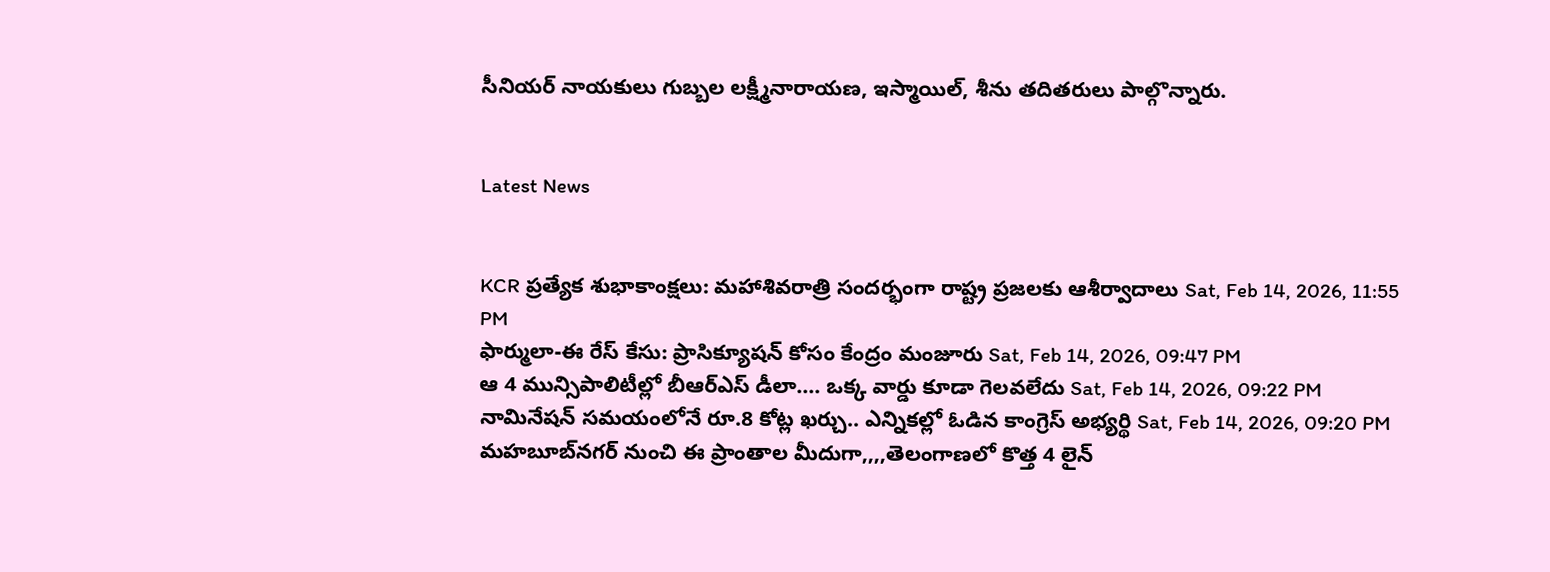సీనియర్ నాయకులు గుబ్బల లక్ష్మీనారాయణ, ఇస్మాయిల్, శీను తదితరులు పాల్గొన్నారు.


Latest News


KCR ప్రత్యేక శుభాకాంక్షలు: మహాశివరాత్రి సందర్భంగా రాష్ట్ర ప్రజలకు ఆశీర్వాదాలు Sat, Feb 14, 2026, 11:55 PM
ఫార్ములా-ఈ రేస్ కేసు: ప్రాసిక్యూషన్ కోసం కేంద్రం మంజూరు Sat, Feb 14, 2026, 09:47 PM
ఆ 4 మున్సిపాలిటీల్లో బీఆర్ఎస్ డీలా.... ఒక్క వార్డు కూడా గెలవలేదు Sat, Feb 14, 2026, 09:22 PM
నామినేషన్ సమయంలోనే రూ.8 కోట్ల ఖర్చు.. ఎన్నికల్లో ఓడిన కాంగ్రెస్ అభ్యర్థి Sat, Feb 14, 2026, 09:20 PM
మహబూబ్‌నగర్ నుంచి ఈ ప్రాంతాల మీదుగా,,,,తెలంగాణలో కొత్త 4 లైన్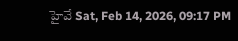హైవే Sat, Feb 14, 2026, 09:17 PM